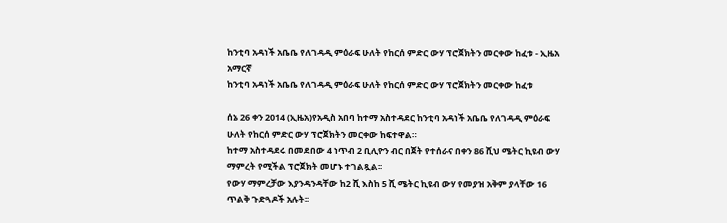ከንቲባ አዳነች አቤቤ የለገዳዲ ምዕራፍ ሁለት የከርሰ ምድር ውሃ ፕሮጀክትን መርቀው ከፈቱ - ኢዜአ አማርኛ
ከንቲባ አዳነች አቤቤ የለገዳዲ ምዕራፍ ሁለት የከርሰ ምድር ውሃ ፕሮጀክትን መርቀው ከፈቱ

ሰኔ 26 ቀን 2014 (ኢዜአ)የአዲስ አበባ ከተማ አስተዳደር ከንቲባ አዳነች አቤቤ የለገዳዲ ምዕራፍ ሁለት የከርሰ ምድር ውሃ ፕሮጀክትን መርቀው ከፍተዋል።
ከተማ አስተዳደሩ በመደበው 4 ነጥብ 2 ቢሊዮን ብር በጀት የተሰራና በቀን 86 ሺህ ሜትር ኪዩብ ውሃ ማምረት የሚችል ፕሮጀክት መሆኑ ተገልጿል፡፡
የውሃ ማምረቻው እያንዳንዳቸው ከ2 ሺ እስከ 5 ሺ ሜትር ኪዩብ ውሃ የመያዝ አቅም ያላቸው 16 ጥልቅ ጉድጓዶች አሉት፡፡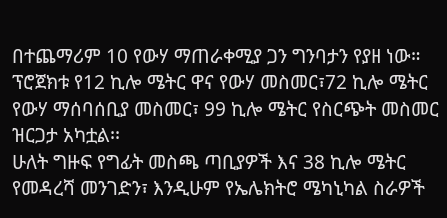በተጨማሪም 10 የውሃ ማጠራቀሚያ ጋን ግንባታን የያዘ ነው።
ፕሮጀክቱ የ12 ኪሎ ሜትር ዋና የውሃ መስመር፣72 ኪሎ ሜትር የውሃ ማሰባሰቢያ መስመር፣ 99 ኪሎ ሜትር የስርጭት መስመር ዝርጋታ አካቷል፡፡
ሁለት ግዙፍ የግፊት መስጫ ጣቢያዎች እና 38 ኪሎ ሜትር የመዳረሻ መንገድን፣ እንዲሁም የኤሌክትሮ ሜካኒካል ስራዎች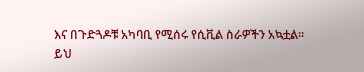እና በጉድጓዶቹ አካባቢ የሚሰሩ የሲቪል ስራዎችን አኳቷል።
ይህ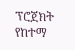ፕሮጀክት የከተማ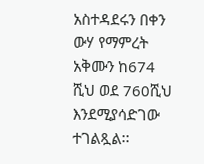አስተዳደሩን በቀን ውሃ የማምረት አቅሙን ከ674 ሺህ ወደ 760ሺህ እንደሚያሳድገው ተገልጿል፡፡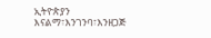ኢትዮጵያን እናልማ፣እንገንባ፣እንዘጋጅ